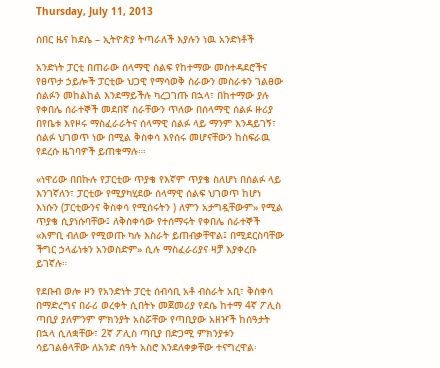Thursday, July 11, 2013

ሰበር ዜና ከደሴ – ኢትዮጵያ ትጣራለች እያሉን ነዉ አንድነቶች

አንድነት ፓርቲ በጠራው ሰላማዊ ሰልፍ የከተማው መስተዳደሮችና የፀጥታ ኃይሎች ፓርቲው ህጋዊ የማሳወቅ ስራውን መስራቱን ገልፀው ሰልፉን መከልከል እንደማይችሉ ካረጋገጡ በኋላ፣ በከተማው ያሉ የቀበሌ ሰራተኞች መደበኛ ስራቸውን ጥለው በሰላማዊ ሰልፉ ዙሪያ በየቤቱ እየዞሩ ማስፈራራትና ሰላማዊ ሰልፉ ላይ ማንም እንዳይገኝ፣ ሰልፉ ህገወጥ ነው በሚል ቅስቀሳ እየሰሩ መሆናቸውን ከስፍራዉ የደረሱ ዜገባዎች ይጠቁማሉ።፡

«ነዋሪው በበኩሉ የፓርቲው ጥያቄ የእኛም ጥያቄ ስለሆነ በሰልፉ ላይ እንገኛለን፣ ፓርቲው የሚያካሂደው ሰላማዊ ሰልፍ ህገወጥ ከሆነ እነሱን (ፓርቲውንና ቅስቀሳ የሚሰሩትን ) ለምን አታግዷቸውም» የሚል ጥያቄ ሲያነሱባቸው፤ ለቅስቀሳው የተሰማሩት የቀበሌ ሰራተኞች «እምቢ ብለው የሚወጡ ካሉ እስራት ይጠብቃቸዋል፤ በሚደርስባቸው ችግር ኃላፊነቱን አንወስድም» ሲሉ ማስፈራሪያና ዛቻ እያቀረቡ ይገኛሉ።

የደቡብ ወሎ ዞን የአንድነት ፓርቲ ሰብሳቢ አቶ ብስራት አቢ፣ ቅስቀሳ በማድረግና በራሪ ወረቀት ሲበትኑ መጀመሪያ የደሴ ከተማ 4ኛ ፖሊስ ጣቢያ ያለምንም ምክንያት አስሯቸው የጣቢያው አዘዦች ከሰዓታት በኋላ ሲለቋቸው፣ 2ኛ ፖሊስ ጣቢያ በድጋሚ ምክንያቱን ሳይገልፅላቸው ለአንድ ሰዓት አስሮ እንደለቀቃቸው ተናግረዋል፡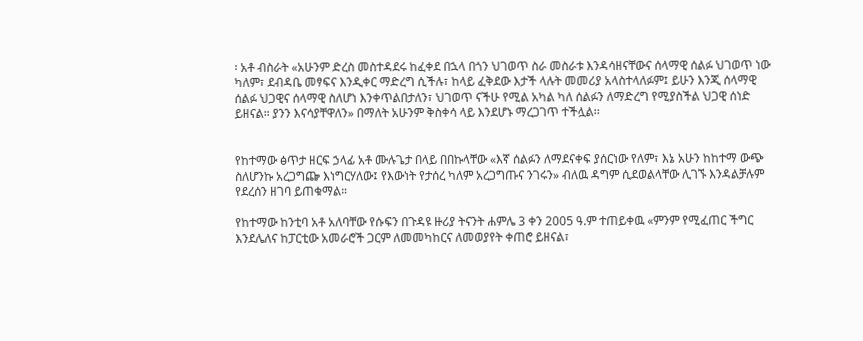፡ አቶ ብስራት «አሁንም ድረስ መስተዳደሩ ከፈቀደ በኋላ በጎን ህገወጥ ስራ መስራቱ እንዳሳዘናቸውና ሰላማዊ ሰልፉ ህገወጥ ነው ካለም፣ ደብዳቤ መፃፍና እንዲቀር ማድረግ ሲችሉ፣ ከላይ ፈቅደው እታች ላሉት መመሪያ አላስተላለፉም፤ ይሁን እንጂ ሰላማዊ ሰልፉ ህጋዊና ሰላማዊ ስለሆነ እንቀጥልበታለን፣ ህገወጥ ናችሁ የሚል አካል ካለ ሰልፉን ለማድረግ የሚያስችል ህጋዊ ሰነድ ይዘናል። ያንን እናሳያቸዋለን» በማለት አሁንም ቅስቀሳ ላይ እንደሆኑ ማረጋገጥ ተችሏል፡፡


የከተማው ፅጥታ ዘርፍ ኃላፊ አቶ ሙሉጌታ በላይ በበኩላቸው «እኛ ሰልፉን ለማደናቀፍ ያሰርነው የለም፣ እኔ አሁን ከከተማ ውጭ ስለሆንኩ አረጋግጬ እነግርሃለው፤ የእውነት የታሰረ ካለም አረጋግጡና ንገሩን» ብለዉ ዳግም ሲደወልላቸው ሊገኙ እንዳልቻሉም የደረሰን ዘገባ ይጠቁማል።

የከተማው ከንቲባ አቶ አለባቸው የሱፍን በጉዳዩ ዙሪያ ትናንት ሐምሌ 3 ቀን 2005 ዓ.ም ተጠይቀዉ «ምንም የሚፈጠር ችግር እንደሌለና ከፓርቲው አመራሮች ጋርም ለመመካከርና ለመወያየት ቀጠሮ ይዘናል፣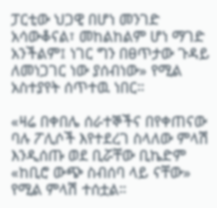ፓርቲው ህጋዊ በሆነ መንገድ አሳውቆናል፣ መከልከልም ሆነ ማገድ አንችልም፤ ነገር ግን በፀጥታው ጉዳይ ለመነጋገር ነው ያሰብነው» የሚል አስተያየት ሰጥተዉ ነበር።

«ዛሬ በቀበሌ ሰራተኞችና በየቀጠናው ባሉ ፖሊሶች እየተደረገ ስላለው ምላሽ እንዲሰጡ ወደ ቢሯቸው ቢኬድም «ከቢሮ ውጭ ስብሰባ ላይ ናቸው» የሚል ምላሽ ተሰቷል።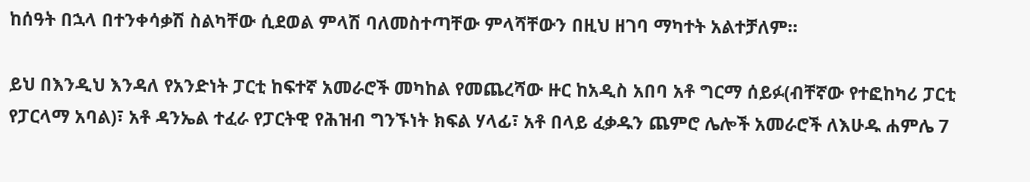ከሰዓት በኋላ በተንቀሳቃሽ ስልካቸው ሲደወል ምላሽ ባለመስተጣቸው ምላሻቸውን በዚህ ዘገባ ማካተት አልተቻለም።

ይህ በእንዲህ እንዳለ የአንድነት ፓርቲ ከፍተኛ አመራሮች መካከል የመጨረሻው ዙር ከአዲስ አበባ አቶ ግርማ ሰይፉ(ብቸኛው የተፎከካሪ ፓርቲ የፓርላማ አባል)፣ አቶ ዳንኤል ተፈራ የፓርትዊ የሕዝብ ግንኙነት ክፍል ሃላፊ፣ አቶ በላይ ፈቃዱን ጨምሮ ሌሎች አመራሮች ለእሁዱ ሐምሌ 7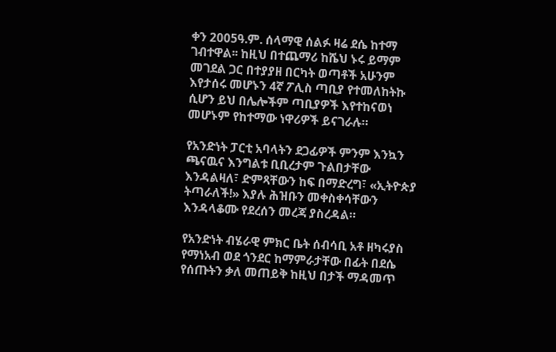ቀን 2005ዓ.ም. ሰላማዊ ሰልፉ ዛሬ ደሴ ከተማ ገብተዋል፡፡ ከዚህ በተጨማሪ ከሼህ ኑሩ ይማም መገደል ጋር በተያያዘ በርካት ወጣቶች አሁንም እየታሰሩ መሆኑን 4ኛ ፖሊስ ጣቢያ የተመለከትኩ ሲሆን ይህ በሌሎችም ጣቢያዎች እየተከናወነ መሆኑም የከተማው ነዋሪዎች ይናገራሉ።

የአንድነት ፓርቲ አባላትን ደጋፊዎች ምንም እንኳን ጫናዉና እንግልቱ ቢቢረታም ጉልበታቸው እንዳልዛለ፣ ድምጻቸውን ከፍ በማድረግ፣ «ኢትዮጵያ ትጣራለች!» እያሉ ሕዝቡን መቀስቀሳቸውን እንዳላቆሙ የደረሰን መረጃ ያስረዳል።

የአንድነት ብሄራዊ ምክር ቤት ሰብሳቢ አቶ ዘካሩያስ የማነአብ ወደ ጎንደር ከማምራታቸው በፊት በደሴ የሰጡትን ቃለ መጠይቅ ከዚህ በታች ማዳመጥ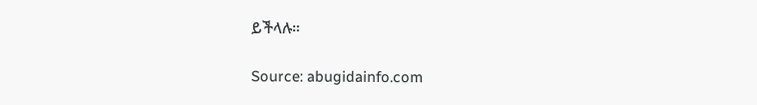ይችላሉ።

Source: abugidainfo.com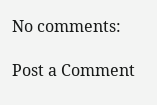No comments:

Post a Comment